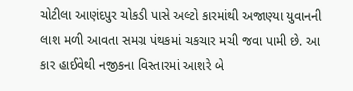ચોટીલા આણંદપુર ચોકડી પાસે અલ્ટો કારમાંથી અજાણ્યા યુવાનની લાશ મળી આવતા સમગ્ર પંથકમાં ચકચાર મચી જવા પામી છે. આ કાર હાઈવેથી નજીકના વિસ્તારમાં આશરે બે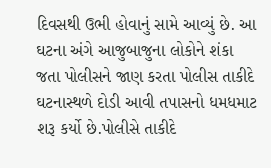દિવસથી ઉભી હોવાનું સામે આવ્યું છે. આ ઘટના અંગે આજુબાજુના લોકોને શંકા જતા પોલીસને જાણ કરતા પોલીસ તાકીદે ઘટનાસ્થળે દોડી આવી તપાસનો ધમધમાટ શરૂ કર્યો છે.પોલીસે તાકીદે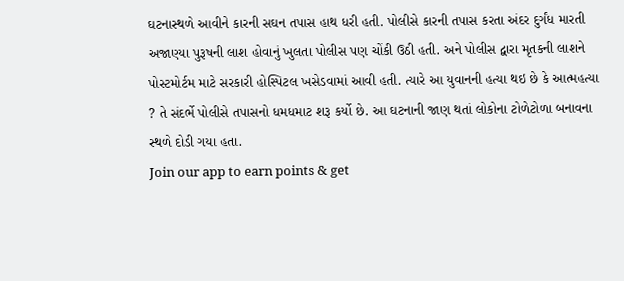ઘટનાસ્થળે આવીને કારની સઘન તપાસ હાથ ધરી હતી. પોલીસે કારની તપાસ કરતા અંદર દુર્ગંધ મારતી અજાણ્યા પુરૂષની લાશ હોવાનું ખુલતા પોલીસ પણ ચોંકી ઉઠી હતી. અને પોલીસ દ્વારા મૃતકની લાશને પોસ્ટમોર્ટમ માટે સરકારી હોસ્પિટલ ખસેડવામાં આવી હતી. ત્યારે આ યુવાનની હત્યા થઇ છે કે આત્મહત્યા ? તે સંદર્ભે પોલીસે તપાસનો ધમધમાટ શરૂ કર્યો છે. આ ઘટનાની જાણ થતાં લોકોના ટોળેટોળા બનાવના સ્થળે દોડી ગયા હતા.
Join our app to earn points & get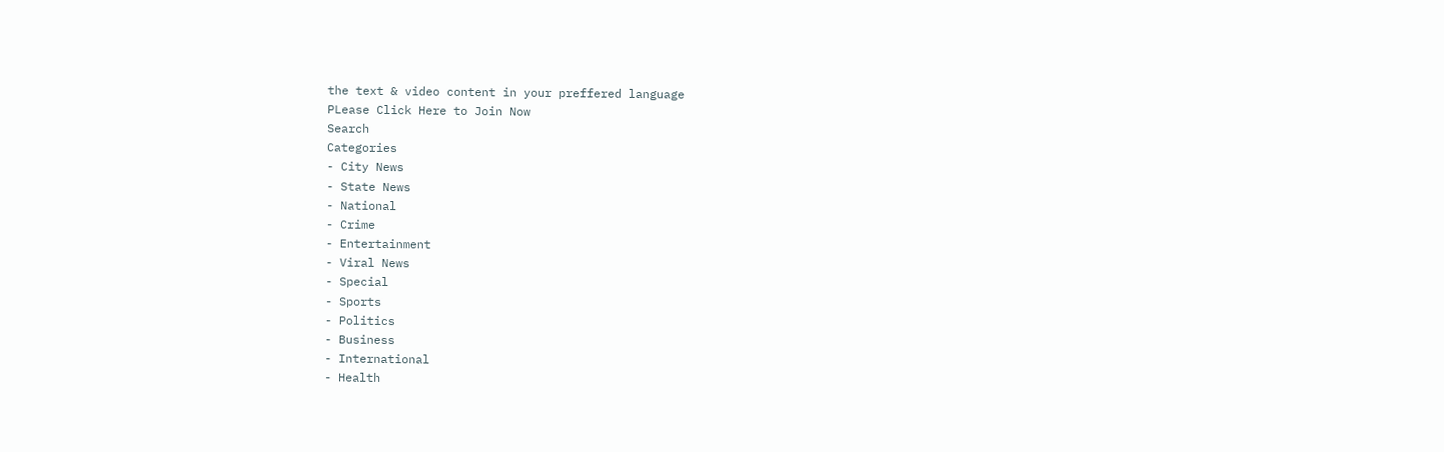the text & video content in your preffered language
PLease Click Here to Join Now
Search
Categories
- City News
- State News
- National
- Crime
- Entertainment
- Viral News
- Special
- Sports
- Politics
- Business
- International
- Health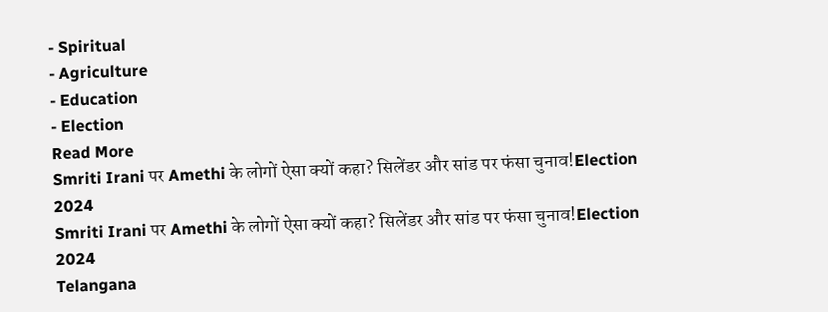- Spiritual
- Agriculture
- Education
- Election
Read More
Smriti Irani पर Amethi के लोगों ऐसा क्यों कहा? सिलेंडर और सांड पर फंसा चुनाव!Election 2024
Smriti Irani पर Amethi के लोगों ऐसा क्यों कहा? सिलेंडर और सांड पर फंसा चुनाव!Election 2024
Telangana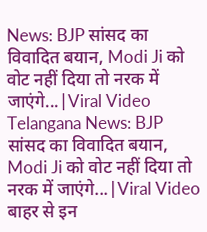News: BJP सांसद का विवादित बयान, Modi Ji को वोट नहीं दिया तो नरक में जाएंगे...|Viral Video
Telangana News: BJP सांसद का विवादित बयान, Modi Ji को वोट नहीं दिया तो नरक में जाएंगे...|Viral Video
बाहर से इन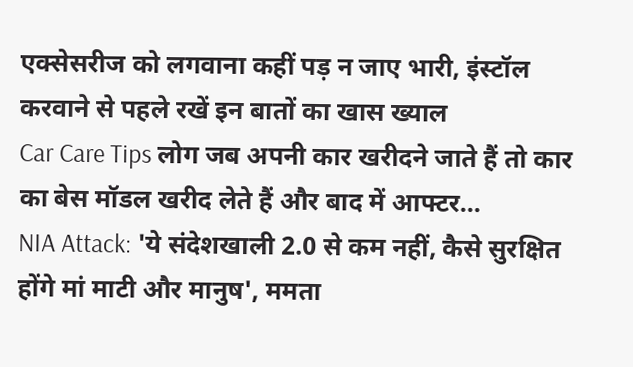एक्सेसरीज को लगवाना कहीं पड़ न जाए भारी, इंस्टॉल करवाने से पहले रखें इन बातों का खास ख्याल
Car Care Tips लोग जब अपनी कार खरीदने जाते हैं तो कार का बेस मॉडल खरीद लेते हैं और बाद में आफ्टर...
NIA Attack: 'ये संदेशखाली 2.0 से कम नहीं, कैसे सुरक्षित होंगे मां माटी और मानुष', ममता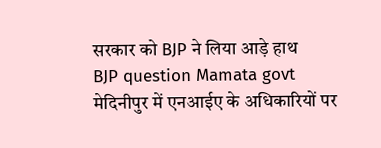सरकार को BJP ने लिया आड़े हाथ
BJP question Mamata govt मेदिनीपुर में एनआईए के अधिकारियों पर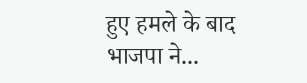हुए हमले के बाद भाजपा ने...